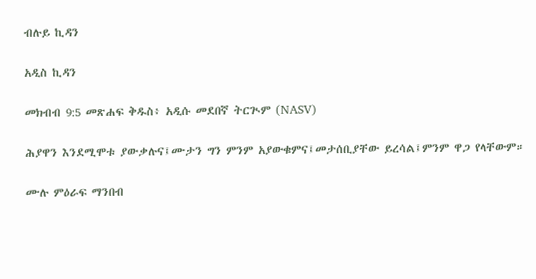ብሉይ ኪዳን

አዲስ ኪዳን

መክብብ 9:5 መጽሐፍ ቅዱስ፥ አዲሱ መደበኛ ትርጒም (NASV)

ሕያዋን እንደሚሞቱ ያውቃሉና፤ሙታን ግን ምንም አያውቁምና፤መታሰቢያቸው ይረሳል፤ምንም ዋጋ የላቸውም።

ሙሉ ምዕራፍ ማንበብ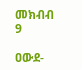መክብብ 9

ዐውደ-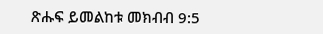ጽሑፍ ይመልከቱ መክብብ 9:5